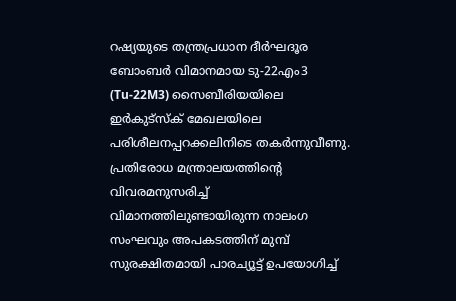റഷ്യയുടെ തന്ത്രപ്രധാന ദീർഘദൂര ബോംബർ വിമാനമായ ടു-22എം3 (Tu-22M3) സൈബീരിയയിലെ ഇർകുട്സ്ക് മേഖലയിലെ പരിശീലനപ്പറക്കലിനിടെ തകർന്നുവീണു. പ്രതിരോധ മന്ത്രാലയത്തിന്റെ വിവരമനുസരിച്ച് വിമാനത്തിലുണ്ടായിരുന്ന നാലംഗ സംഘവും അപകടത്തിന് മുമ്പ് സുരക്ഷിതമായി പാരച്യൂട്ട് ഉപയോഗിച്ച്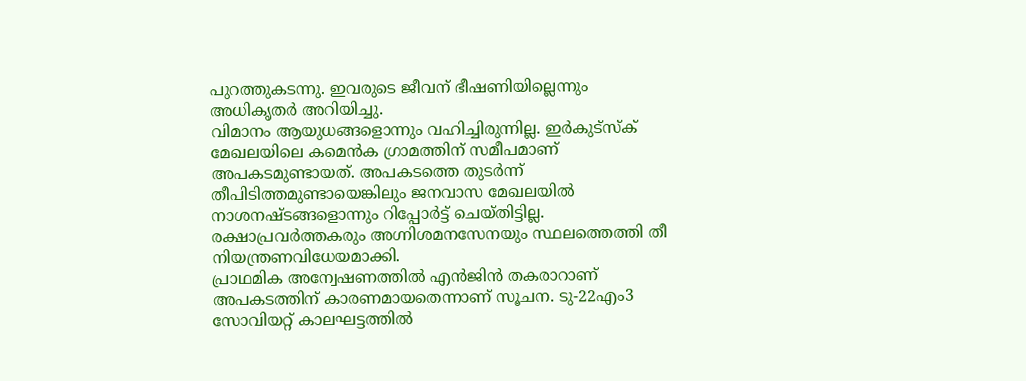പുറത്തുകടന്നു. ഇവരുടെ ജീവന് ഭീഷണിയില്ലെന്നും അധികൃതർ അറിയിച്ചു.
വിമാനം ആയുധങ്ങളൊന്നും വഹിച്ചിരുന്നില്ല. ഇർകുട്സ്ക് മേഖലയിലെ കമെൻക ഗ്രാമത്തിന് സമീപമാണ് അപകടമുണ്ടായത്. അപകടത്തെ തുടർന്ന് തീപിടിത്തമുണ്ടായെങ്കിലും ജനവാസ മേഖലയിൽ നാശനഷ്ടങ്ങളൊന്നും റിപ്പോർട്ട് ചെയ്തിട്ടില്ല. രക്ഷാപ്രവർത്തകരും അഗ്നിശമനസേനയും സ്ഥലത്തെത്തി തീ നിയന്ത്രണവിധേയമാക്കി.
പ്രാഥമിക അന്വേഷണത്തിൽ എൻജിൻ തകരാറാണ് അപകടത്തിന് കാരണമായതെന്നാണ് സൂചന. ടു-22എം3 സോവിയറ്റ് കാലഘട്ടത്തിൽ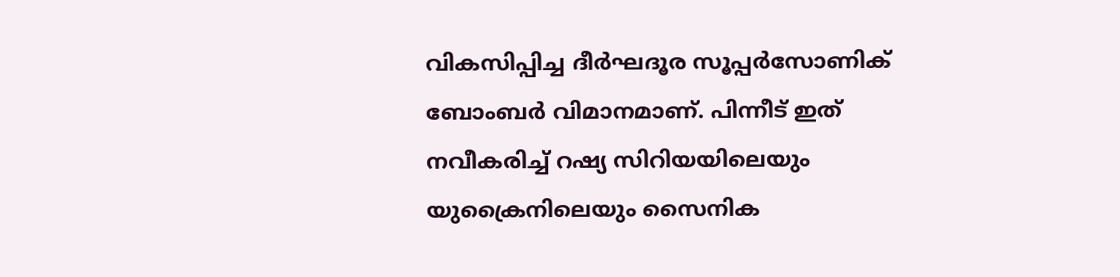വികസിപ്പിച്ച ദീർഘദൂര സൂപ്പർസോണിക് ബോംബർ വിമാനമാണ്. പിന്നീട് ഇത് നവീകരിച്ച് റഷ്യ സിറിയയിലെയും യുക്രൈനിലെയും സൈനിക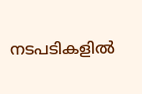നടപടികളിൽ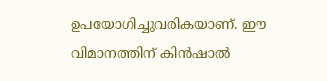ഉപയോഗിച്ചുവരികയാണ്. ഈ വിമാനത്തിന് കിൻഷാൽ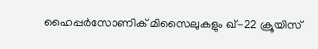ഹൈപ്പർസോണിക് മിസൈലുകളും ഖ്-22 ക്രൂയിസ്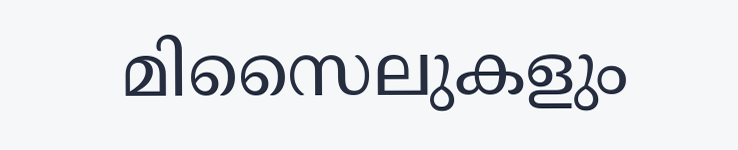മിസൈലുകളും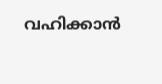വഹിക്കാൻ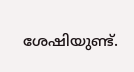ശേഷിയുണ്ട്.